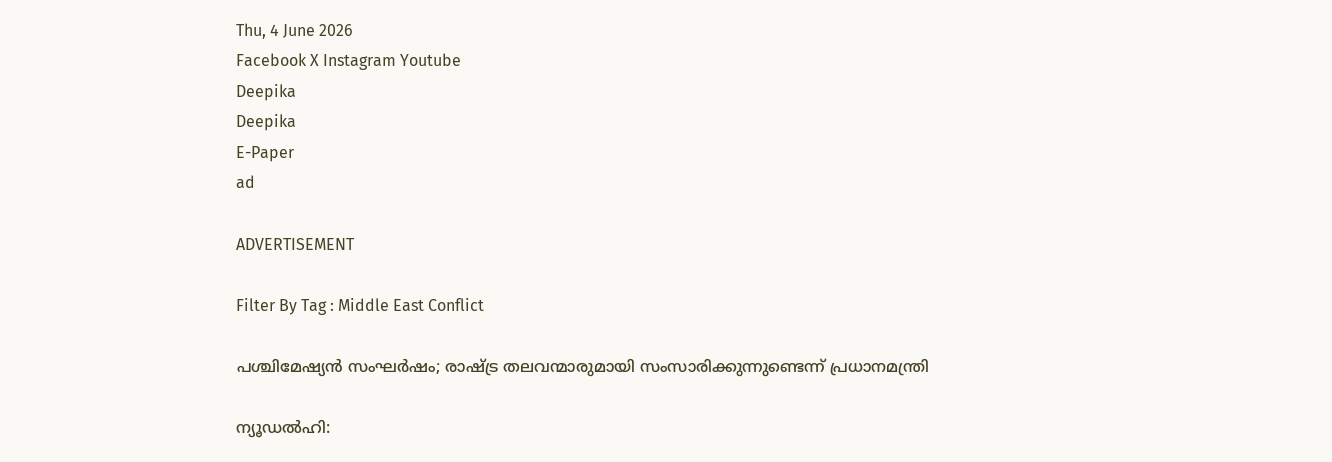Thu, 4 June 2026
Facebook X Instagram Youtube
Deepika
Deepika
E-Paper
ad

ADVERTISEMENT

Filter By Tag : Middle East Conflict

പശ്ചിമേഷ്യൻ സംഘര്‍ഷം; രാഷ്ട്ര തലവന്മാരുമായി സംസാരിക്കുന്നുണ്ടെന്ന് പ്രധാനമന്ത്രി

ന്യൂഡൽഹി: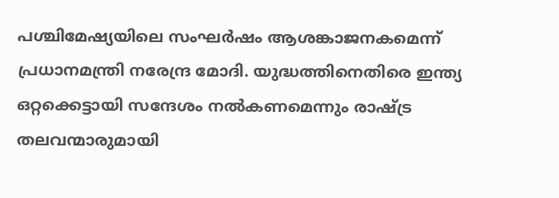പശ്ചിമേഷ്യയിലെ സംഘർഷം ആശങ്കാജനകമെന്ന് പ്രധാനമന്ത്രി നരേന്ദ്ര മോദി. യുദ്ധത്തിനെതിരെ ഇന്ത്യ ഒറ്റക്കെട്ടായി സന്ദേശം നൽകണമെന്നും രാഷ്ട്ര തലവന്മാരുമായി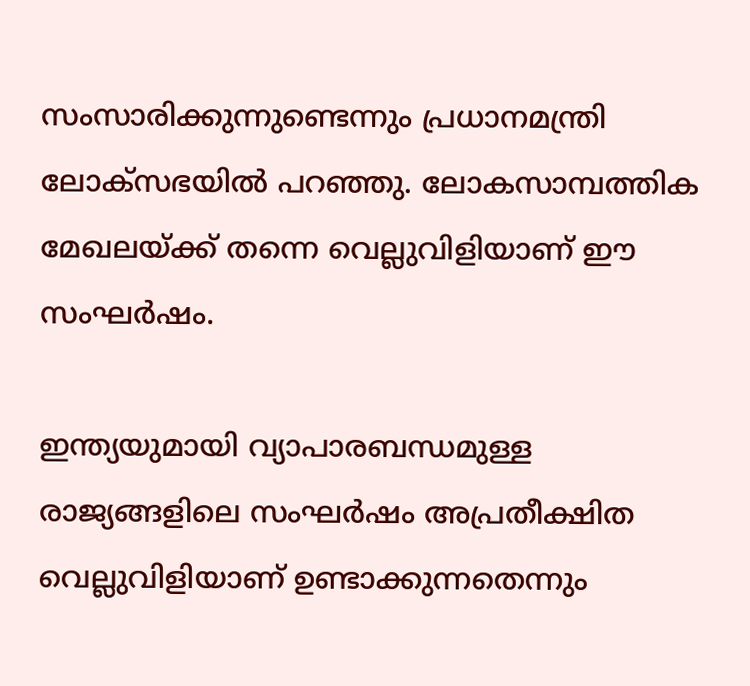സംസാരിക്കുന്നുണ്ടെന്നും പ്രധാനമന്ത്രി ലോക്സഭയിൽ പറഞ്ഞു. ലോകസാമ്പത്തിക മേഖലയ്ക്ക് തന്നെ വെല്ലുവിളിയാണ് ഈ സംഘർഷം.

ഇന്ത്യയുമായി വ്യാപാരബന്ധമുള്ള രാജ്യങ്ങളിലെ സംഘർഷം അപ്രതീക്ഷിത വെല്ലുവിളിയാണ് ഉണ്ടാക്കുന്നതെന്നും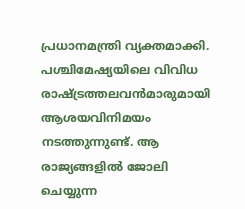പ്രധാനമന്ത്രി വ്യക്തമാക്കി. പശ്ചിമേഷ്യയിലെ വിവിധ രാഷ്ട്രത്തലവൻമാരുമായി ആശയവിനിമയം നടത്തുന്നുണ്ട്. ആ രാജ്യങ്ങളിൽ ജോലി ചെയ്യുന്ന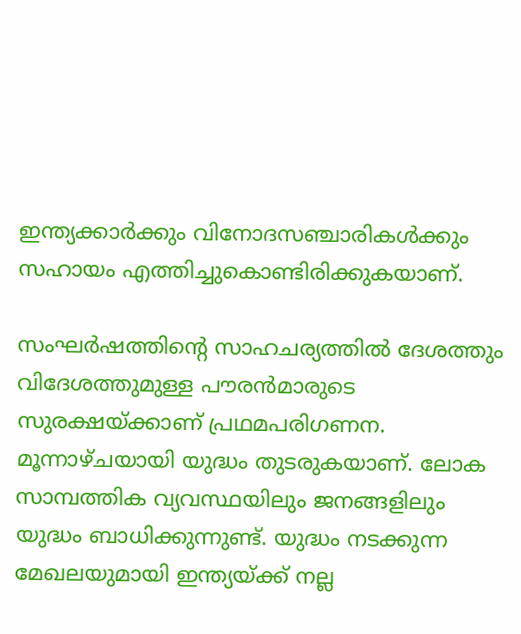ഇന്ത്യക്കാർക്കും വിനോദസഞ്ചാരികൾക്കും സഹായം എത്തിച്ചുകൊണ്ടിരിക്കുകയാണ്.

സംഘർഷത്തിന്‍റെ സാഹചര്യത്തിൽ ദേശത്തും വിദേശത്തുമുള്ള പൗരൻമാരുടെ സുരക്ഷയ്ക്കാണ് പ്രഥമപരിഗണന. മൂന്നാഴ്ചയായി യുദ്ധം തുടരുകയാണ്. ലോക സാമ്പത്തിക വ്യവസ്ഥയിലും ജനങ്ങളിലും യുദ്ധം ബാധിക്കുന്നുണ്ട്. യുദ്ധം നടക്കുന്ന മേഖലയുമായി ഇന്ത്യയ്ക്ക് നല്ല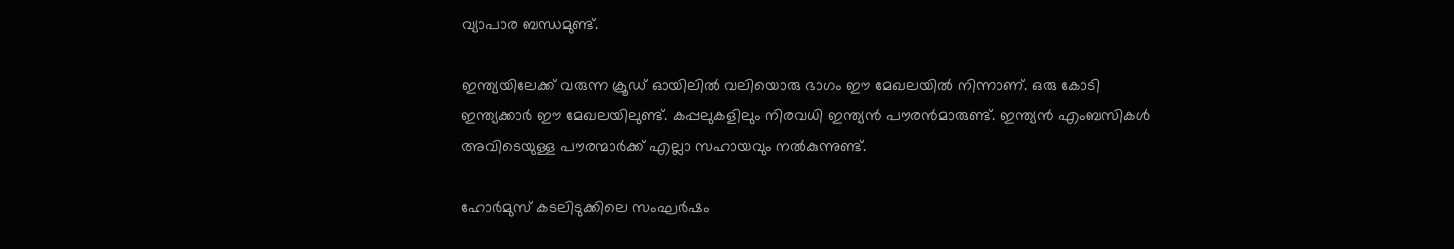വ്യാപാര ബന്ധമുണ്ട്.

ഇന്ത്യയിലേക്ക് വരുന്ന ക്രൂഡ് ഓയിലിൽ വലിയൊരു ഭാഗം ഈ മേഖലയിൽ നിന്നാണ്. ഒരു കോടി ഇന്ത്യക്കാർ ഈ മേഖലയിലുണ്ട്. കപ്പലുകളിലും നിരവധി ഇന്ത്യൻ പൗരൻമാരുണ്ട്. ഇന്ത്യൻ എംബസികൾ അവിടെയുള്ള പൗരന്മാർക്ക് എല്ലാ സഹായവും നൽകുന്നുണ്ട്.

ഹോർമുസ് കടലിടുക്കിലെ സംഘർഷം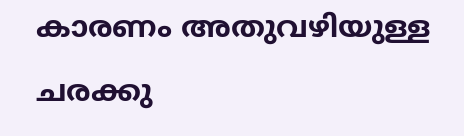കാരണം അതുവഴിയുള്ള ചരക്കു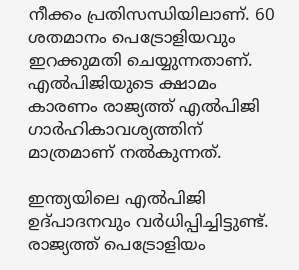നീക്കം പ്രതിസന്ധിയിലാണ്. 60 ശതമാനം പെട്രോളിയവും ഇറക്കുമതി ചെയ്യുന്നതാണ്. എൽപിജിയുടെ ക്ഷാമം കാരണം രാജ്യത്ത് എൽപിജി ഗാർഹികാവശ്യത്തിന് മാത്രമാണ് നൽകുന്നത്.

ഇന്ത്യയിലെ എൽപിജി ഉദ്പാദനവും വർധിപ്പിച്ചിട്ടുണ്ട്. രാജ്യത്ത് പെട്രോളിയം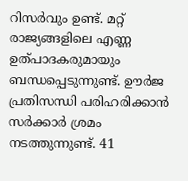റിസർവും ഉണ്ട്. മറ്റ് രാജ്യങ്ങളിലെ എണ്ണ ഉത്പാദകരുമായും ബന്ധപ്പെടുന്നുണ്ട്. ഊർജ പ്രതിസന്ധി പരിഹരിക്കാൻ സർക്കാർ ശ്രമം നടത്തുന്നുണ്ട്. 41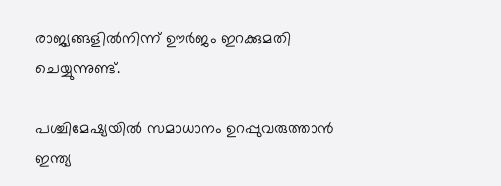രാജ്യങ്ങളിൽനിന്ന് ഊർജം ഇറക്കുമതി ചെയ്യുന്നുണ്ട്.

പശ്ചിമേഷ്യയിൽ സമാധാനം ഉറപ്പുവരുത്താൻ ഇന്ത്യ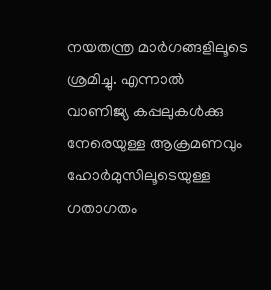നയതന്ത്ര മാർഗങ്ങളിലൂടെ ശ്രമിച്ചു. എന്നാൽ വാണിജ്യ കപ്പലുകൾക്കു നേരെയുള്ള ആക്രമണവും ഹോർമുസിലൂടെയുള്ള ഗതാഗതം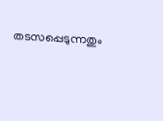തടസപ്പെടുന്നതും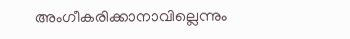അംഗീകരിക്കാനാവില്ലെന്നും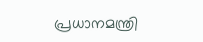പ്രധാനമന്ത്രി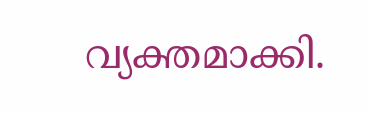വ്യക്തമാക്കി.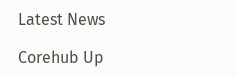Latest News

Corehub Up